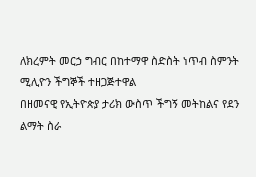ለክረምት መርኃ ግብር በከተማዋ ስድስት ነጥብ ስምንት ሚሊዮን ችግኞች ተዘጋጅተዋል
በዘመናዊ የኢትዮጵያ ታሪክ ውስጥ ችግኝ መትከልና የደን ልማት ስራ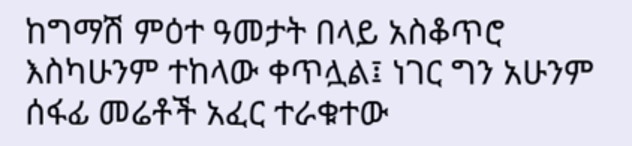ከግማሽ ምዕተ ዓመታት በላይ አስቆጥሮ እስካሁንም ተከላው ቀጥሏል፤ ነገር ግን አሁንም ሰፋፊ መሬቶች አፈር ተራቁተው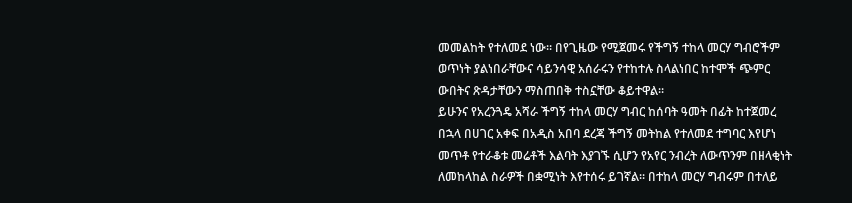መመልከት የተለመደ ነው። በየጊዜው የሚጀመሩ የችግኝ ተከላ መርሃ ግብሮችም ወጥነት ያልነበራቸውና ሳይንሳዊ አሰራሩን የተከተሉ ስላልነበር ከተሞች ጭምር ውበትና ጽዳታቸውን ማስጠበቅ ተስኗቸው ቆይተዋል፡፡
ይሁንና የአረንጓዴ አሻራ ችግኝ ተከላ መርሃ ግብር ከሰባት ዓመት በፊት ከተጀመረ በኋላ በሀገር አቀፍ በአዲስ አበባ ደረጃ ችግኝ መትከል የተለመደ ተግባር እየሆነ መጥቶ የተራቆቱ መሬቶች እልባት እያገኙ ሲሆን የአየር ንብረት ለውጥንም በዘላቂነት ለመከላከል ስራዎች በቋሚነት እየተሰሩ ይገኛል፡፡ በተከላ መርሃ ግብሩም በተለይ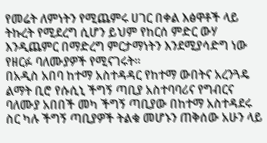የመሬት ለምነትን የሚጨምሩ ሀገር በቀል እፅዋቶች ላይ ትኩረት የሚደረግ ሲሆን ይህም የከርሰ ምድር ውሃ እንዲጨምር በማድረግ ምርታማነትን እንደሚያሳድግ ነው የዘርፉ ባለሙያዎች የሚናገሩት፡፡
በአዲስ አበባ ከተማ አስተዳዳር የከተማ ውበትና አረንጓዴ ልማት ቢሮ የሱሲኒ ችግኝ ጣቢያ አስተባባሪና የግብርና ባለሙያ አበበች መካ ችግኝ ጣቢያው በከተማ አስተዳደሩ ስር ካሉ ችግኝ ጣቢያዎች ትልቁ መሆኑን ጠቅሰው አሁን ላይ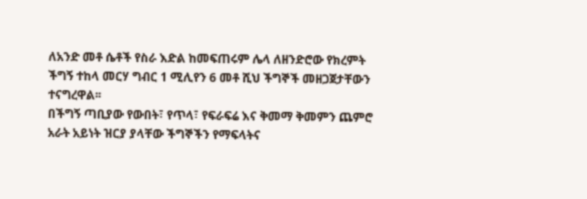ለአንድ መቶ ሴቶች የስራ እድል ከመፍጠሩም ሌላ ለዘንድሮው የክረምት ችግኝ ተከላ መርሃ ግብር 1 ሚሊየን 6 መቶ ሺህ ችግኞች መዘጋጀታቸውን ተናግረዋል፡፡
በችግኝ ጣቢያው የውበት፣ የጥላ፣ የፍራፍሬ እና ቅመማ ቅመምን ጨምሮ አራት አይነት ዝርያ ያላቸው ችግኞችን የማፍላትና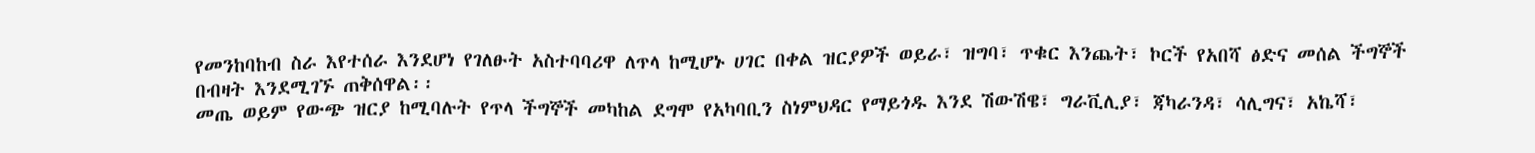የመንከባከብ ስራ እየተሰራ እንደሆነ የገለፁት አስተባባሪዋ ለጥላ ከሚሆኑ ሀገር በቀል ዝርያዎች ወይራ፣ ዝግባ፣ ጥቁር እንጨት፣ ኮርች የአበሻ ፅድና መሰል ችግኞች በብዛት እንደሚገኙ ጠቅሰዋል፡፡
መጤ ወይም የውጭ ዝርያ ከሚባሉት የጥላ ችግኞች መካከል ደግሞ የአካባቢን ስነምህዳር የማይጎዱ እንደ ሽውሽዌ፣ ግራቪሊያ፣ ጃካራንዳ፣ ሳሊግና፣ አኬሻ፣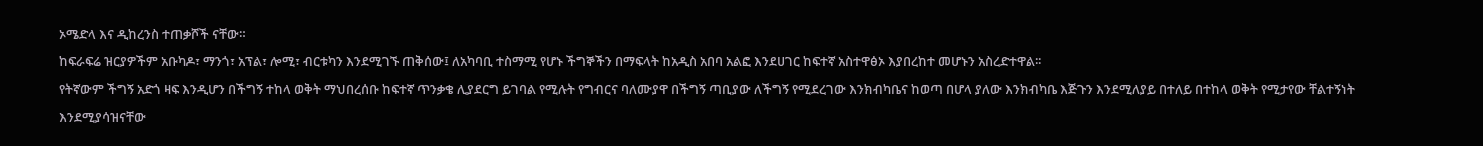ኦሜድላ እና ዲከረንስ ተጠቃሾች ናቸው።
ከፍራፍሬ ዝርያዎችም አቡካዶ፣ ማንጎ፣ አፕል፣ ሎሚ፣ ብርቱካን እንደሚገኙ ጠቅሰው፤ ለአካባቢ ተስማሚ የሆኑ ችግኞችን በማፍላት ከአዲስ አበባ አልፎ እንደሀገር ከፍተኛ አስተዋፅኦ እያበረከተ መሆኑን አስረድተዋል፡፡
የትኛውም ችግኝ አድጎ ዛፍ እንዲሆን በችግኝ ተከላ ወቅት ማህበረሰቡ ከፍተኛ ጥንቃቄ ሊያደርግ ይገባል የሚሉት የግብርና ባለሙያዋ በችግኝ ጣቢያው ለችግኝ የሚደረገው እንክብካቤና ከወጣ በሆላ ያለው እንክብካቤ እጅጉን እንደሚለያይ በተለይ በተከላ ወቅት የሚታየው ቸልተኝነት እንደሚያሳዝናቸው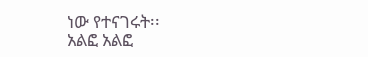ነው የተናገሩት፡፡
አልፎ አልፎ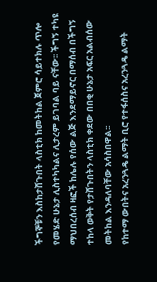ችግኞቹን እስከታሸጉበት ላስቲክ ከመትከል ጀምሮ ሳይተክሉ ጥሎ የመሄድ ሁኔታ ሊስተካካልና ሊታረም ይገባል ባይ ናቸው፡፡ ችግኝ ተካዩ ማህበረሰብ ዛፎች ከሌሉ የሰው ልጅ እንደማይኖር በማሰብ በችግኝ ተከላ ወቅት የታሸጉበትን ላስቲክ ቀደው በበቂ ሁኔታ አፍር አልብሰው መትከል እንዳለባቸው አሳስበዋል፡፡
የከተማ ውበትና አረንጓዴ ልማት ቢሮ የተፋሰስና አረንጓዴ ልማት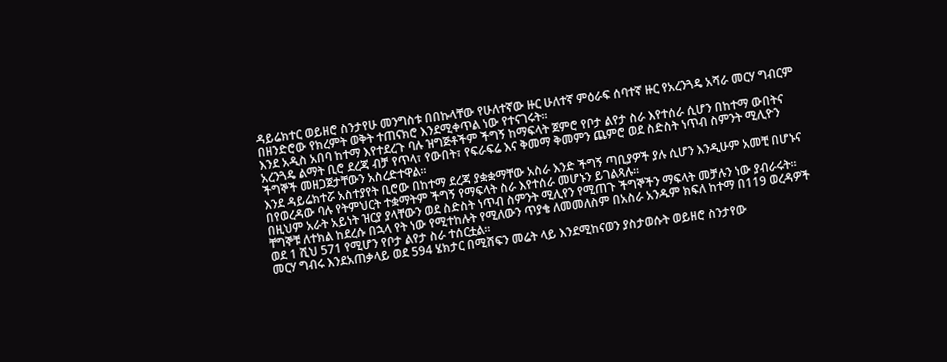ዳይሬክተር ወይዘሮ ስንታየሁ መንግስቱ በበኩላቸው የሁለተኛው ዙር ሁለተኛ ምዕራፍ ሰባተኛ ዙር የአረንጓዴ አሻራ መርሃ ግብርም በዘንድሮው የክረምት ወቅት ተጠናክሮ እንደሚቀጥል ነው የተናገሩት፡፡
እንደ አዲስ አበባ ከተማ እየተደረጉ ባሉ ዝግጅቶችም ችግኝ ከማፍላት ጀምሮ የቦታ ልየታ ስራ እየተሰራ ሲሆን በከተማ ውበትና አረንጓዴ ልማት ቢሮ ደረጃ ብቻ የጥላ፣ የውበት፣ የፍራፍሬ እና ቅመማ ቅመምን ጨምሮ ወደ ስድስት ነጥብ ስምንት ሚሊዮን ችግኞች መዘጋጀታቸውን አስረድተዋል፡፡
እንደ ዳይሬክተሯ አስተያየት ቢሮው በከተማ ደረጃ ያቋቋማቸው አስራ እንድ ችግኝ ጣቢያዎች ያሉ ሲሆን እንዲሁም አመቺ በሆኑና በየወረዳው ባሉ የትምህርት ተቋማትም ችግኝ የማፍላት ስራ እየተሰራ መሆኑን ይገልጻሉ፡፡
በዚህም አራት አይነት ዝርያ ያላቸውን ወደ ስድስት ነጥብ ስምንት ሚሊየን የሚጠጉ ችግኞችን ማፍላት መቻሉን ነው ያብራሩት፡፡ ቸግኞቹ ለተክል ከደረሱ በኋላ የት ነው የሚተከሉት የሚለውን ጥያቄ ለመመለስም በአስራ አንዱም ክፍለ ከተማ በ119 ወረዳዎች ወደ 1 ሺህ 571 የሚሆን የቦታ ልየታ ስራ ተሰርቷል፡፡
መርሃ ግብሩ እንደአጠቃላይ ወደ 594 ሄክታር በሚሸፍን መሬት ላይ እንደሚከናወን ያስታወሱት ወይዘሮ ስንታየው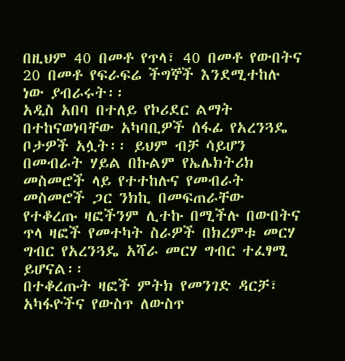በዚህም 40 በመቶ የጥላ፣ 40 በመቶ የውበትና 20 በመቶ የፍራፍሬ ችግኞች እንደሚተከሉ ነው ያብራሩት፡፡
አዲስ አበባ በተለይ የኮሪደር ልማት በተከናወነባቸው አካባቢዎች ሰፋፊ የአረንጓዴ ቦታዎች አሏት፡፡ ይህም ብቻ ሳይሆን በመብራት ሃይል በኩልም የኤሌክትሪክ መስመሮች ላይ የተተከሉና የመብራት መስመሮች ጋር ንክኪ በመፍጠራቸው የተቆረጡ ዛፎችንም ሊተኩ በሚችሉ በውበትና ጥላ ዛፎች የመተካት ስራዎች በክረምቱ መርሃ ግብር የአረንጓዴ አሻራ መርሃ ግብር ተፈፃሚ ይሆናል፡፡
በተቆረጡት ዛፎች ምትክ የመንገድ ዳርቻ፣ አካፋዮችና የውስጥ ለውስጥ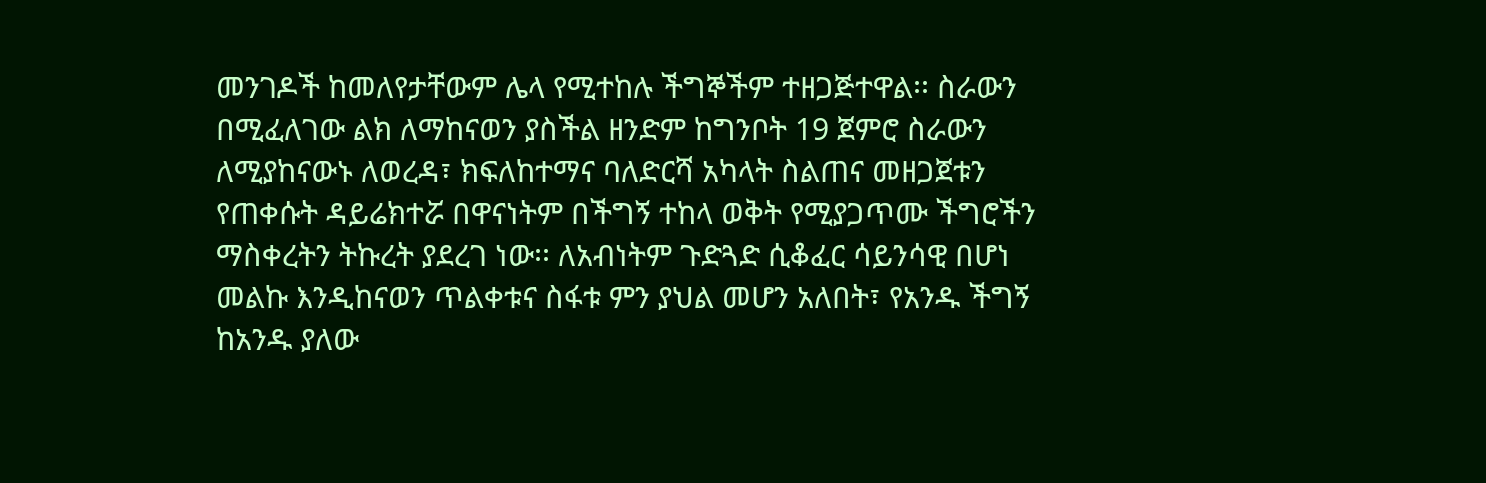መንገዶች ከመለየታቸውም ሌላ የሚተከሉ ችግኞችም ተዘጋጅተዋል፡፡ ስራውን በሚፈለገው ልክ ለማከናወን ያስችል ዘንድም ከግንቦት 19 ጀምሮ ስራውን ለሚያከናውኑ ለወረዳ፣ ክፍለከተማና ባለድርሻ አካላት ስልጠና መዘጋጀቱን የጠቀሱት ዳይሬክተሯ በዋናነትም በችግኝ ተከላ ወቅት የሚያጋጥሙ ችግሮችን ማስቀረትን ትኩረት ያደረገ ነው፡፡ ለአብነትም ጉድጓድ ሲቆፈር ሳይንሳዊ በሆነ መልኩ እንዲከናወን ጥልቀቱና ስፋቱ ምን ያህል መሆን አለበት፣ የአንዱ ችግኝ ከአንዱ ያለው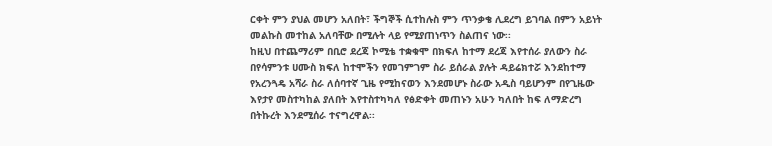ርቀት ምን ያህል መሆን አለበት፣ ችግኞች ሲተከሉስ ምን ጥንቃቄ ሊደረግ ይገባል በምን አይነት መልኩስ መተከል አለባቸው በሚሉት ላይ የሚያጠነጥን ስልጠና ነው፡፡
ከዚህ በተጨማሪም በቢሮ ደረጃ ኮሚቴ ተቋቁሞ በክፍለ ከተማ ደረጃ እየተሰራ ያለውን ስራ በየሳምንቱ ሀሙስ ክፍለ ከተሞችን የመገምገም ስራ ይሰራል ያሉት ዳይሬክተሯ እንደከተማ የአረንጓዴ አሻራ ስራ ለሰባተኛ ጊዜ የሚከናወን እንደመሆኑ ስራው አዲስ ባይሆንም በየጊዜው እየታየ መስተካከል ያለበት እየተስተካካለ የፅድቀት መጠኑን አሁን ካለበት ከፍ ለማድረግ በትኩረት እንደሚሰራ ተናግረዋል፡፡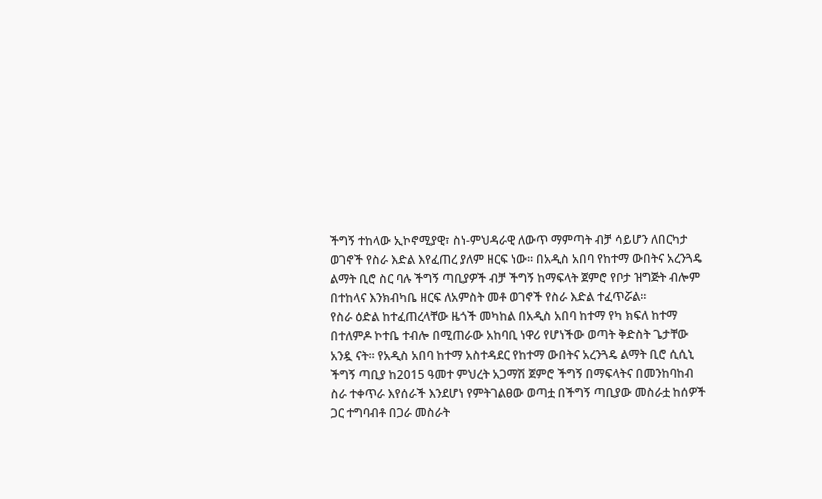ችግኝ ተከላው ኢኮኖሚያዊ፣ ስነ-ምህዳራዊ ለውጥ ማምጣት ብቻ ሳይሆን ለበርካታ ወገኖች የስራ እድል እየፈጠረ ያለም ዘርፍ ነው፡፡ በአዲስ አበባ የከተማ ውበትና አረንጓዴ ልማት ቢሮ ስር ባሉ ችግኝ ጣቢያዎች ብቻ ችግኝ ከማፍላት ጀምሮ የቦታ ዝግጅት ብሎም በተከላና እንክብካቤ ዘርፍ ለአምስት መቶ ወገኖች የስራ እድል ተፈጥሯል፡፡
የስራ ዕድል ከተፈጠረላቸው ዜጎች መካከል በአዲስ አበባ ከተማ የካ ክፍለ ከተማ በተለምዶ ኮተቤ ተብሎ በሚጠራው አከባቢ ነዋሪ የሆነችው ወጣት ቅድስት ጌታቸው አንዷ ናት፡፡ የአዲስ አበባ ከተማ አስተዳደር የከተማ ውበትና አረንጓዴ ልማት ቢሮ ሲሲኒ ችግኝ ጣቢያ ከ2015 ዓመተ ምህረት አጋማሽ ጀምሮ ችግኝ በማፍላትና በመንከባከብ ስራ ተቀጥራ እየሰራች እንደሆነ የምትገልፀው ወጣቷ በችግኝ ጣቢያው መስራቷ ከሰዎች ጋር ተግባብቶ በጋራ መስራት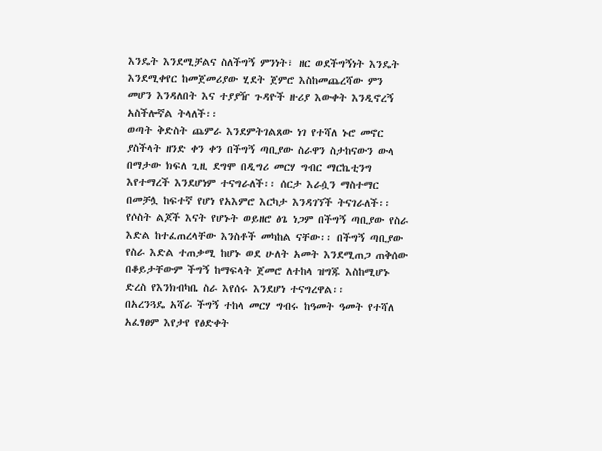እንዴት እንደሚቻልና ስለችግኝ ምንነት፣ ዘር ወደችግኝነት እንዴት እንደሚቀየር ከመጀመሪያው ሂደት ጀምሮ እስከመጨረሻው ምን መሆን እንዳለበት እና ተያያዥ ጉዳዮች ዙሪያ እውቀት እንዲኖረኝ አስችሎኛል ትላለች፡፡
ወጣት ቅድስት ጨምራ እንደምትገልጸው ነገ የተሻለ ኑሮ መኖር ያስችላት ዘንድ ቀን ቀን በችግኝ ጣቢያው ስራዋን ስታከናውን ውላ በማታው ክፍለ ጊዚ ደግሞ በዲግሪ መርሃ ግብር ማርኬቲንግ እየተማረች እንደሆነም ተናግራለች፡፡ ሰርታ እራሷን ማስተማር በመቻሏ ከፍተኛ የሆነ የአእምሮ እርካታ እንዳገኘች ትናገራለች፡፡
የሶስት ልጆች እናት የሆኑት ወይዘሮ ፅጌ ነጋም በችግኝ ጣቢያው የስራ እድል ከተፈጠረላቸው እንስቶች መካከል ናቸው፡፡ በችግኝ ጣቢያው የስራ እድል ተጠቃሚ ከሆኑ ወደ ሁለት አመት እንደሚጠጋ ጠቅሰው በቆይታቸውም ችግኝ ከማፍላት ጀመሮ ለተከላ ዝግጁ እስከሚሆኑ ድረስ የእንክብካቤ ስራ እየሰሩ እንደሆነ ተናግረዋል፡፡
በአረንጓዴ አሻራ ችግኝ ተከላ መርሃ ግብሩ ከዓመት ዓመት የተሻለ አፈፃፀም እየታየ የፅድቀት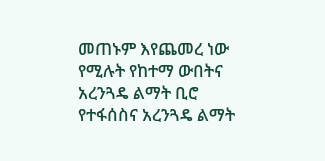መጠኑም እየጨመረ ነው የሚሉት የከተማ ውበትና አረንጓዴ ልማት ቢሮ የተፋሰስና አረንጓዴ ልማት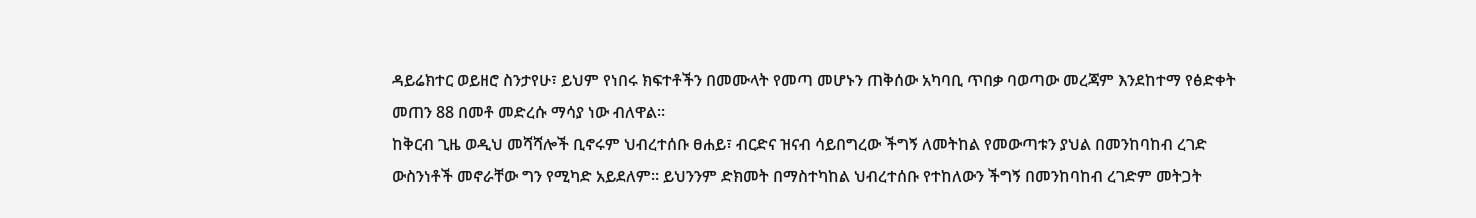ዳይሬክተር ወይዘሮ ስንታየሁ፣ ይህም የነበሩ ክፍተቶችን በመሙላት የመጣ መሆኑን ጠቅሰው አካባቢ ጥበቃ ባወጣው መረጃም እንደከተማ የፅድቀት መጠን 88 በመቶ መድረሱ ማሳያ ነው ብለዋል፡፡
ከቅርብ ጊዜ ወዲህ መሻሻሎች ቢኖሩም ህብረተሰቡ ፀሐይ፣ ብርድና ዝናብ ሳይበግረው ችግኝ ለመትከል የመውጣቱን ያህል በመንከባከብ ረገድ ውስንነቶች መኖራቸው ግን የሚካድ አይደለም፡፡ ይህንንም ድክመት በማስተካከል ህብረተሰቡ የተከለውን ችግኝ በመንከባከብ ረገድም መትጋት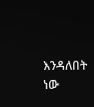እንዳለበት ነው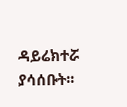ዳይሬክተሯ ያሳሰቡት፡፡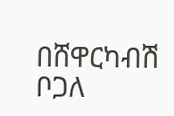በሸዋርካብሽ ቦጋለ